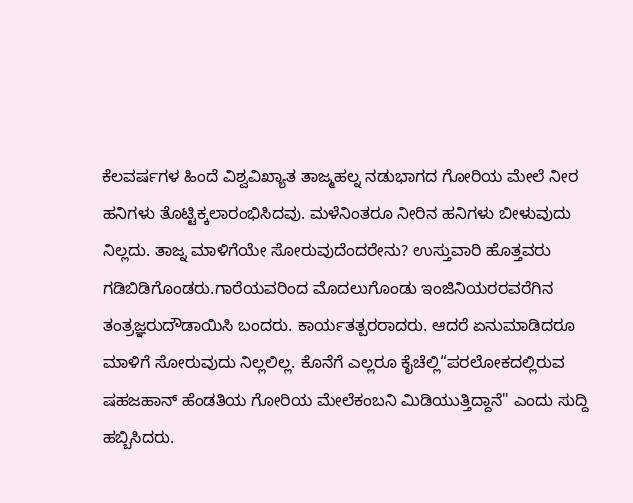ಕೆಲವರ್ಷಗಳ ಹಿಂದೆ ವಿಶ್ವವಿಖ್ಯಾತ ತಾಜ್ಮಹಲ್ನ ನಡುಭಾಗದ ಗೋರಿಯ ಮೇಲೆ ನೀರ ಹನಿಗಳು ತೊಟ್ಟಿಕ್ಕಲಾರಂಭಿಸಿದವು. ಮಳೆನಿಂತರೂ ನೀರಿನ ಹನಿಗಳು ಬೀಳುವುದು ನಿಲ್ಲದು. ತಾಜ್ನ ಮಾಳಿಗೆಯೇ ಸೋರುವುದೆಂದರೇನು? ಉಸ್ತುವಾರಿ ಹೊತ್ತವರು ಗಡಿಬಿಡಿಗೊಂಡರು.ಗಾರೆಯವರಿಂದ ಮೊದಲುಗೊಂಡು ಇಂಜಿನಿಯರರವರೆಗಿನ ತಂತ್ರಜ್ಞರುದೌಡಾಯಿಸಿ ಬಂದರು. ಕಾರ್ಯತತ್ಪರರಾದರು. ಆದರೆ ಏನುಮಾಡಿದರೂ ಮಾಳಿಗೆ ಸೋರುವುದು ನಿಲ್ಲಲಿಲ್ಲ. ಕೊನೆಗೆ ಎಲ್ಲರೂ ಕೈಚೆಲ್ಲಿ“ಪರಲೋಕದಲ್ಲಿರುವ ಷಹಜಹಾನ್ ಹೆಂಡತಿಯ ಗೋರಿಯ ಮೇಲೆಕಂಬನಿ ಮಿಡಿಯುತ್ತಿದ್ದಾನೆ" ಎಂದು ಸುದ್ದಿ ಹಬ್ಬಿಸಿದರು.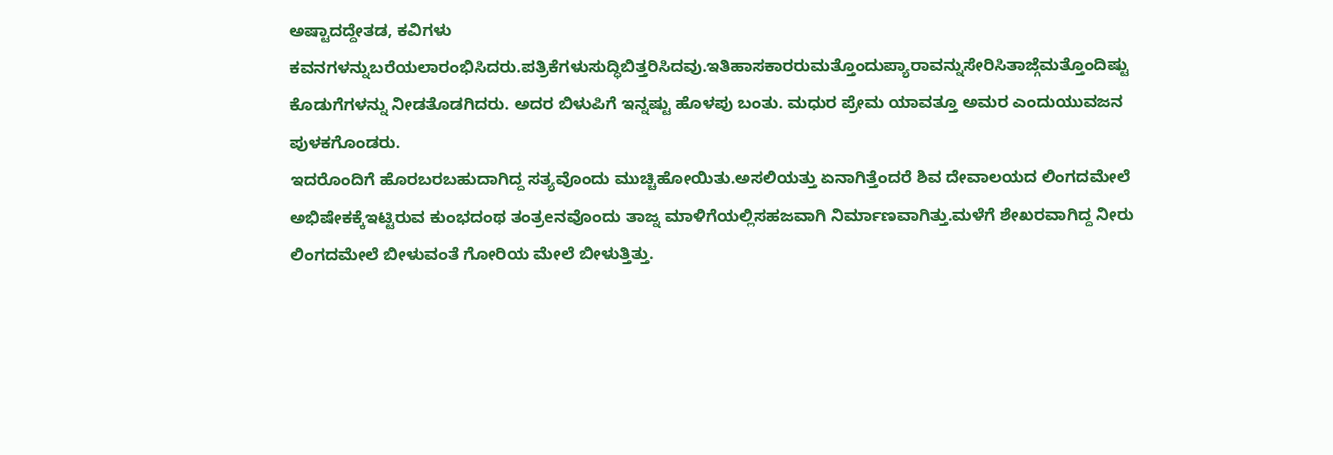ಅಷ್ಟಾದದ್ದೇತಡ, ಕವಿಗಳು ಕವನಗಳನ್ನುಬರೆಯಲಾರಂಭಿಸಿದರು.ಪತ್ರಿಕೆಗಳುಸುದ್ಧಿಬಿತ್ತರಿಸಿದವು.ಇತಿಹಾಸಕಾರರುಮತ್ತೊಂದುಪ್ಯಾರಾವನ್ನುಸೇರಿಸಿತಾಜ್ಗೆಮತ್ತೊಂದಿಷ್ಟು ಕೊಡುಗೆಗಳನ್ನು ನೀಡತೊಡಗಿದರು. ಅದರ ಬಿಳುಪಿಗೆ ಇನ್ನಷ್ಟು ಹೊಳಪು ಬಂತು. ಮಧುರ ಪ್ರೇಮ ಯಾವತ್ತೂ ಅಮರ ಎಂದುಯುವಜನ ಪುಳಕಗೊಂಡರು.
ಇದರೊಂದಿಗೆ ಹೊರಬರಬಹುದಾಗಿದ್ದ ಸತ್ಯವೊಂದು ಮುಚ್ಚಿಹೋಯಿತು.ಅಸಲಿಯತ್ತು ಏನಾಗಿತ್ತೆಂದರೆ ಶಿವ ದೇವಾಲಯದ ಲಿಂಗದಮೇಲೆ ಅಭಿಷೇಕಕ್ಕೆಇಟ್ಟಿರುವ ಕುಂಭದಂಥ ತಂತ್ರeನವೊಂದು ತಾಜ್ನ ಮಾಳಿಗೆಯಲ್ಲಿಸಹಜವಾಗಿ ನಿರ್ಮಾಣವಾಗಿತ್ತು.ಮಳೆಗೆ ಶೇಖರವಾಗಿದ್ದ ನೀರು ಲಿಂಗದಮೇಲೆ ಬೀಳುವಂತೆ ಗೋರಿಯ ಮೇಲೆ ಬೀಳುತ್ತಿತ್ತು.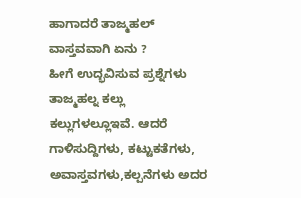ಹಾಗಾದರೆ ತಾಜ್ಮಹಲ್ ವಾಸ್ತವವಾಗಿ ಏನು ?
ಹೀಗೆ ಉದ್ಭವಿಸುವ ಪ್ರಶ್ನೆಗಳು ತಾಜ್ಮಹಲ್ನ ಕಲ್ಲು ಕಲ್ಲುಗಳಲ್ಲೂಇವೆ. ಆದರೆ ಗಾಳಿಸುದ್ದಿಗಳು, ಕಟ್ಟುಕತೆಗಳು, ಅವಾಸ್ತವಗಳು,ಕಲ್ಪನೆಗಳು ಅದರ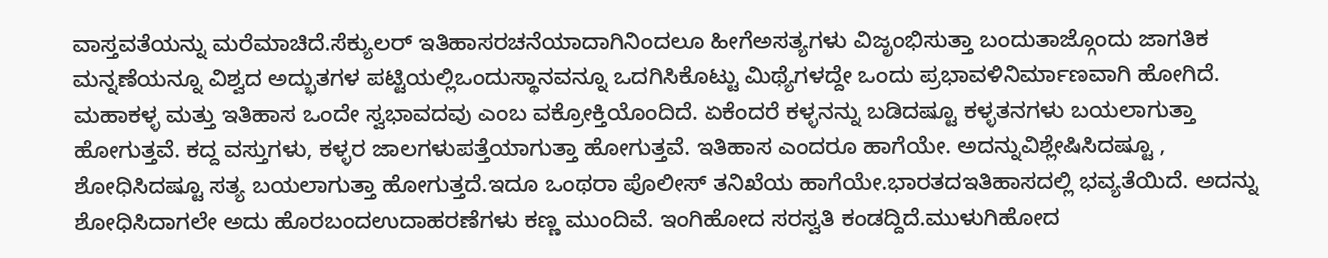ವಾಸ್ತವತೆಯನ್ನು ಮರೆಮಾಚಿದೆ.ಸೆಕ್ಯುಲರ್ ಇತಿಹಾಸರಚನೆಯಾದಾಗಿನಿಂದಲೂ ಹೀಗೆಅಸತ್ಯಗಳು ವಿಜೃಂಭಿಸುತ್ತಾ ಬಂದುತಾಜ್ಗೊಂದು ಜಾಗತಿಕ ಮನ್ನಣೆಯನ್ನೂ ವಿಶ್ವದ ಅದ್ಭುತಗಳ ಪಟ್ಟಿಯಲ್ಲಿಒಂದುಸ್ಥಾನವನ್ನೂ ಒದಗಿಸಿಕೊಟ್ಟು ಮಿಥ್ಯೆಗಳದ್ದೇ ಒಂದು ಪ್ರಭಾವಳಿನಿರ್ಮಾಣವಾಗಿ ಹೋಗಿದೆ.
ಮಹಾಕಳ್ಳ ಮತ್ತು ಇತಿಹಾಸ ಒಂದೇ ಸ್ವಭಾವದವು ಎಂಬ ವಕ್ರೋಕ್ತಿಯೊಂದಿದೆ. ಏಕೆಂದರೆ ಕಳ್ಳನನ್ನು ಬಡಿದಷ್ಟೂ ಕಳ್ಳತನಗಳು ಬಯಲಾಗುತ್ತಾ ಹೋಗುತ್ತವೆ. ಕದ್ದ ವಸ್ತುಗಳು, ಕಳ್ಳರ ಜಾಲಗಳುಪತ್ತೆಯಾಗುತ್ತಾ ಹೋಗುತ್ತವೆ. ಇತಿಹಾಸ ಎಂದರೂ ಹಾಗೆಯೇ. ಅದನ್ನುವಿಶ್ಲೇಷಿಸಿದಷ್ಟೂ , ಶೋಧಿಸಿದಷ್ಟೂ ಸತ್ಯ ಬಯಲಾಗುತ್ತಾ ಹೋಗುತ್ತದೆ.ಇದೂ ಒಂಥರಾ ಪೊಲೀಸ್ ತನಿಖೆಯ ಹಾಗೆಯೇ.ಭಾರತದಇತಿಹಾಸದಲ್ಲಿ ಭವ್ಯತೆಯಿದೆ. ಅದನ್ನು ಶೋಧಿಸಿದಾಗಲೇ ಅದು ಹೊರಬಂದಉದಾಹರಣೆಗಳು ಕಣ್ಣ ಮುಂದಿವೆ. ಇಂಗಿಹೋದ ಸರಸ್ವತಿ ಕಂಡದ್ದಿದೆ.ಮುಳುಗಿಹೋದ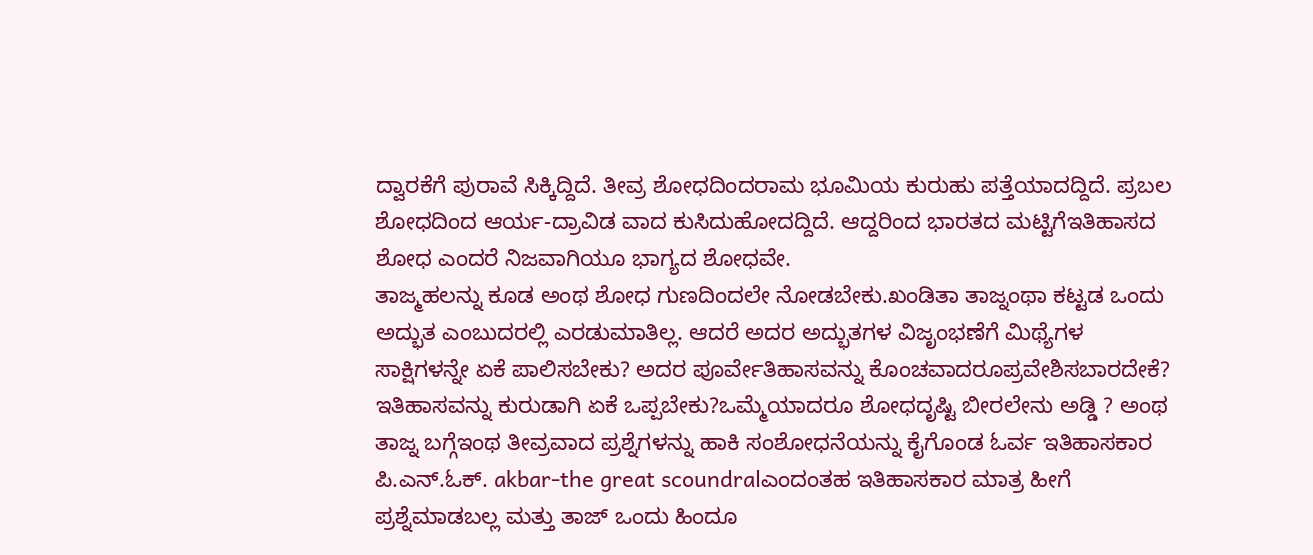ದ್ವಾರಕೆಗೆ ಪುರಾವೆ ಸಿಕ್ಕಿದ್ದಿದೆ. ತೀವ್ರ ಶೋಧದಿಂದರಾಮ ಭೂಮಿಯ ಕುರುಹು ಪತ್ತೆಯಾದದ್ದಿದೆ. ಪ್ರಬಲ ಶೋಧದಿಂದ ಆರ್ಯ-ದ್ರಾವಿಡ ವಾದ ಕುಸಿದುಹೋದದ್ದಿದೆ. ಆದ್ದರಿಂದ ಭಾರತದ ಮಟ್ಟಿಗೆಇತಿಹಾಸದ ಶೋಧ ಎಂದರೆ ನಿಜವಾಗಿಯೂ ಭಾಗ್ಯದ ಶೋಧವೇ.
ತಾಜ್ಮಹಲನ್ನು ಕೂಡ ಅಂಥ ಶೋಧ ಗುಣದಿಂದಲೇ ನೋಡಬೇಕು.ಖಂಡಿತಾ ತಾಜ್ನಂಥಾ ಕಟ್ಟಡ ಒಂದು ಅದ್ಭುತ ಎಂಬುದರಲ್ಲಿ ಎರಡುಮಾತಿಲ್ಲ. ಆದರೆ ಅದರ ಅದ್ಭುತಗಳ ವಿಜೃಂಭಣೆಗೆ ಮಿಥ್ಯೆಗಳ ಸಾಕ್ಷಿಗಳನ್ನೇ ಏಕೆ ಪಾಲಿಸಬೇಕು? ಅದರ ಪೂರ್ವೇತಿಹಾಸವನ್ನು ಕೊಂಚವಾದರೂಪ್ರವೇಶಿಸಬಾರದೇಕೆ? ಇತಿಹಾಸವನ್ನು ಕುರುಡಾಗಿ ಏಕೆ ಒಪ್ಪಬೇಕು?ಒಮ್ಮೆಯಾದರೂ ಶೋಧದೃಷ್ಟಿ ಬೀರಲೇನು ಅಡ್ಡಿ ? ಅಂಥ ತಾಜ್ನ ಬಗ್ಗೆಇಂಥ ತೀವ್ರವಾದ ಪ್ರಶ್ನೆಗಳನ್ನು ಹಾಕಿ ಸಂಶೋಧನೆಯನ್ನು ಕೈಗೊಂಡ ಓರ್ವ ಇತಿಹಾಸಕಾರ ಪಿ.ಎನ್.ಓಕ್. akbar-the great scoundralಎಂದಂತಹ ಇತಿಹಾಸಕಾರ ಮಾತ್ರ ಹೀಗೆ ಪ್ರಶ್ನೆಮಾಡಬಲ್ಲ ಮತ್ತು ತಾಜ್ ಒಂದು ಹಿಂದೂ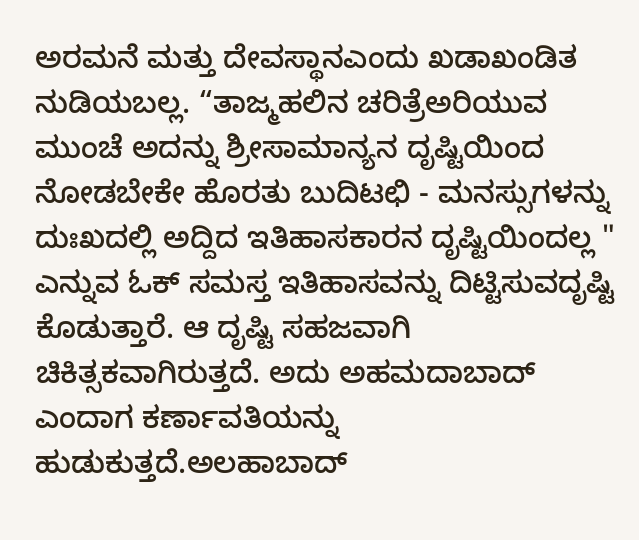ಅರಮನೆ ಮತ್ತು ದೇವಸ್ಥಾನಎಂದು ಖಡಾಖಂಡಿತ ನುಡಿಯಬಲ್ಲ. “ತಾಜ್ಮಹಲಿನ ಚರಿತ್ರೆಅರಿಯುವ ಮುಂಚೆ ಅದನ್ನು ಶ್ರೀಸಾಮಾನ್ಯನ ದೃಷ್ಟಿಯಿಂದ ನೋಡಬೇಕೇ ಹೊರತು ಬುದಿಟಛಿ - ಮನಸ್ಸುಗಳನ್ನು ದುಃಖದಲ್ಲಿ ಅದ್ದಿದ ಇತಿಹಾಸಕಾರನ ದೃಷ್ಟಿಯಿಂದಲ್ಲ " ಎನ್ನುವ ಓಕ್ ಸಮಸ್ತ ಇತಿಹಾಸವನ್ನು ದಿಟ್ಟಿಸುವದೃಷ್ಟಿ ಕೊಡುತ್ತಾರೆ. ಆ ದೃಷ್ಟಿ ಸಹಜವಾಗಿ ಚಿಕಿತ್ಸಕವಾಗಿರುತ್ತದೆ. ಅದು ಅಹಮದಾಬಾದ್ ಎಂದಾಗ ಕರ್ಣಾವತಿಯನ್ನು ಹುಡುಕುತ್ತದೆ.ಅಲಹಾಬಾದ್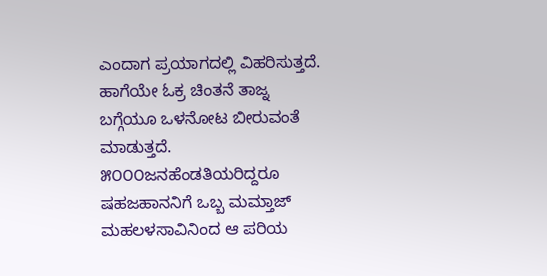ಎಂದಾಗ ಪ್ರಯಾಗದಲ್ಲಿ ವಿಹರಿಸುತ್ತದೆ. ಹಾಗೆಯೇ ಓಕ್ರ ಚಿಂತನೆ ತಾಜ್ನ ಬಗ್ಗೆಯೂ ಒಳನೋಟ ಬೀರುವಂತೆ ಮಾಡುತ್ತದೆ. ೫೦೦೦ಜನಹೆಂಡತಿಯರಿದ್ದರೂ ಷಹಜಹಾನನಿಗೆ ಒಬ್ಬ ಮಮ್ತಾಜ್ ಮಹಲಳಸಾವಿನಿಂದ ಆ ಪರಿಯ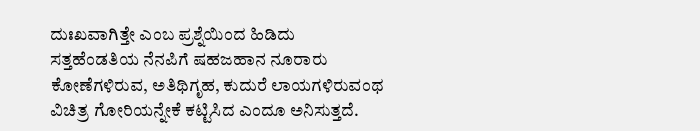ದುಃಖವಾಗಿತ್ತೇ ಎಂಬ ಪ್ರಶ್ನೆಯಿಂದ ಹಿಡಿದು ಸತ್ತಹೆಂಡತಿಯ ನೆನಪಿಗೆ ಷಹಜಹಾನ ನೂರಾರು ಕೋಣೆಗಳಿರುವ, ಅತಿಥಿಗೃಹ, ಕುದುರೆ ಲಾಯಗಳಿರುವಂಥ ವಿಚಿತ್ರ ಗೋರಿಯನ್ನೇಕೆ ಕಟ್ಟಿಸಿದ ಎಂದೂ ಅನಿಸುತ್ತದೆ.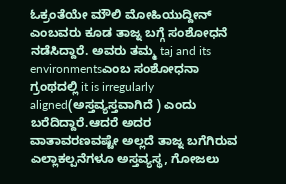ಓಕ್ರಂತೆಯೇ ಮೌಲಿ ಮೋಹಿಯುದ್ದೀನ್ ಎಂಬವರು ಕೂಡ ತಾಜ್ನ ಬಗ್ಗೆ ಸಂಶೋಧನೆ ನಡೆಸಿದ್ದಾರೆ. ಅವರು ತಮ್ಮ taj and its environmentsಎಂಬ ಸಂಶೋಧನಾ ಗ್ರಂಥದಲ್ಲಿ it is irregularly aligned(ಅಸ್ತವ್ಯಸ್ತವಾಗಿದೆ ) ಎಂದು ಬರೆದಿದ್ದಾರೆ.ಆದರೆ ಅದರ ವಾತಾವರಣವಷ್ಟೇ ಅಲ್ಲದೆ ತಾಜ್ನ ಬಗೆಗಿರುವ ಎಲ್ಲಾಕಲ್ಪನೆಗಳೂ ಅಸ್ತವ್ಯಸ್ಥ, ಗೋಜಲು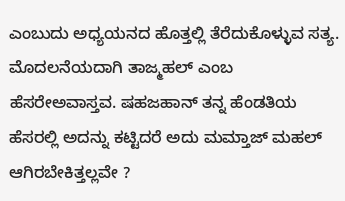ಎಂಬುದು ಅಧ್ಯಯನದ ಹೊತ್ತಲ್ಲಿ ತೆರೆದುಕೊಳ್ಳುವ ಸತ್ಯ. ಮೊದಲನೆಯದಾಗಿ ತಾಜ್ಮಹಲ್ ಎಂಬ ಹೆಸರೇಅವಾಸ್ತವ. ಷಹಜಹಾನ್ ತನ್ನ ಹೆಂಡತಿಯ ಹೆಸರಲ್ಲಿ ಅದನ್ನು ಕಟ್ಟಿದರೆ ಅದು ಮಮ್ತಾಜ್ ಮಹಲ್ ಆಗಿರಬೇಕಿತ್ತಲ್ಲವೇ ?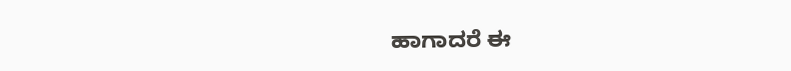ಹಾಗಾದರೆ ಈ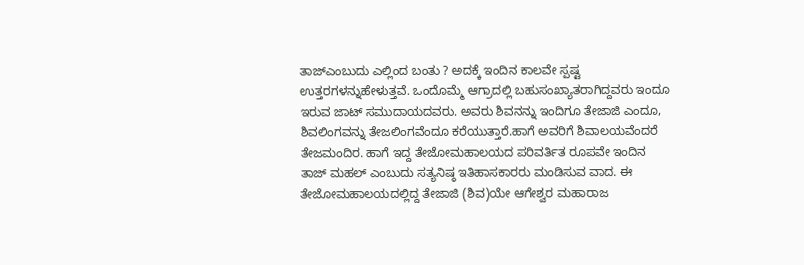ತಾಜ್ಎಂಬುದು ಎಲ್ಲಿಂದ ಬಂತು ? ಅದಕ್ಕೆ ಇಂದಿನ ಕಾಲವೇ ಸ್ಪಷ್ಟ ಉತ್ತರಗಳನ್ನುಹೇಳುತ್ತವೆ. ಒಂದೊಮ್ಮೆ ಆಗ್ರಾದಲ್ಲಿ ಬಹುಸಂಖ್ಯಾತರಾಗಿದ್ದವರು ಇಂದೂ
ಇರುವ ಜಾಟ್ ಸಮುದಾಯದವರು. ಅವರು ಶಿವನನ್ನು ಇಂದಿಗೂ ತೇಜಾಜಿ ಎಂದೂ, ಶಿವಲಿಂಗವನ್ನು ತೇಜಲಿಂಗವೆಂದೂ ಕರೆಯುತ್ತಾರೆ.ಹಾಗೆ ಅವರಿಗೆ ಶಿವಾಲಯವೆಂದರೆ ತೇಜಮಂದಿರ. ಹಾಗೆ ಇದ್ದ ತೇಜೋಮಹಾಲಯದ ಪರಿವರ್ತಿತ ರೂಪವೇ ಇಂದಿನ ತಾಜ್ ಮಹಲ್ ಎಂಬುದು ಸತ್ಯನಿಷ್ಠ ಇತಿಹಾಸಕಾರರು ಮಂಡಿಸುವ ವಾದ. ಈ ತೇಜೋಮಹಾಲಯದಲ್ಲಿದ್ದ ತೇಜಾಜಿ (ಶಿವ)ಯೇ ಆಗೇಶ್ವರ ಮಹಾರಾಜ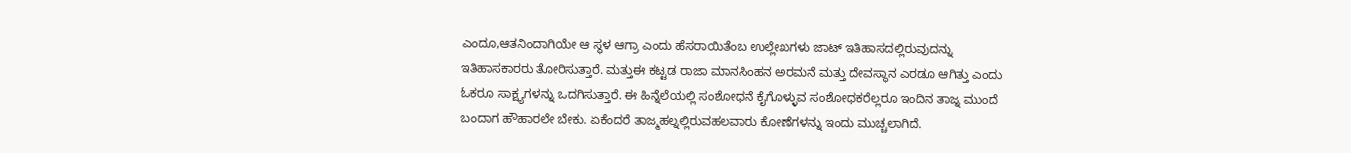ಎಂದೂ,ಆತನಿಂದಾಗಿಯೇ ಆ ಸ್ಥಳ ಆಗ್ರಾ ಎಂದು ಹೆಸರಾಯಿತೆಂಬ ಉಲ್ಲೇಖಗಳು ಜಾಟ್ ಇತಿಹಾಸದಲ್ಲಿರುವುದನ್ನು ಇತಿಹಾಸಕಾರರು ತೋರಿಸುತ್ತಾರೆ. ಮತ್ತುಈ ಕಟ್ಟಡ ರಾಜಾ ಮಾನಸಿಂಹನ ಅರಮನೆ ಮತ್ತು ದೇವಸ್ಥಾನ ಎರಡೂ ಆಗಿತ್ತು ಎಂದು ಓಕರೂ ಸಾಕ್ಷ್ಯಗಳನ್ನು ಒದಗಿಸುತ್ತಾರೆ. ಈ ಹಿನ್ನೆಲೆಯಲ್ಲಿ ಸಂಶೋಧನೆ ಕೈಗೊಳ್ಳುವ ಸಂಶೋಧಕರೆಲ್ಲರೂ ಇಂದಿನ ತಾಜ್ನ ಮುಂದೆ ಬಂದಾಗ ಹೌಹಾರಲೇ ಬೇಕು. ಏಕೆಂದರೆ ತಾಜ್ಮಹಲ್ನಲ್ಲಿರುವಹಲವಾರು ಕೋಣೆಗಳನ್ನು ಇಂದು ಮುಚ್ಚಲಾಗಿದೆ.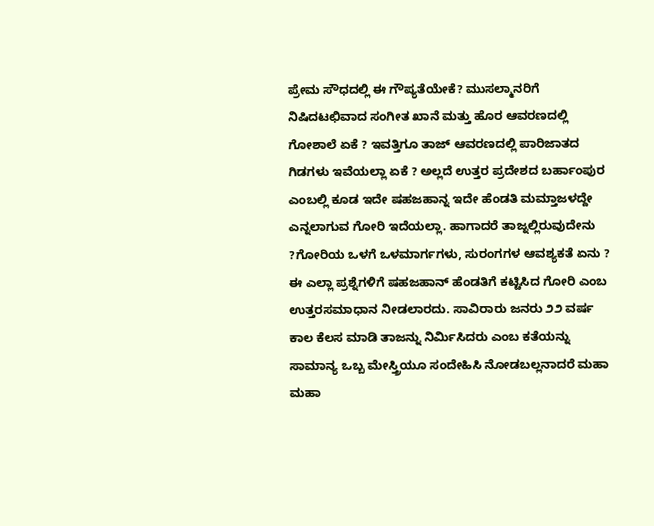ಪ್ರೇಮ ಸೌಧದಲ್ಲಿ ಈ ಗೌಪ್ಯತೆಯೇಕೆ? ಮುಸಲ್ಮಾನರಿಗೆ ನಿಷಿದಟಛಿವಾದ ಸಂಗೀತ ಖಾನೆ ಮತ್ತು ಹೊರ ಆವರಣದಲ್ಲಿ ಗೋಶಾಲೆ ಏಕೆ ? ಇವತ್ತಿಗೂ ತಾಜ್ ಆವರಣದಲ್ಲಿ ಪಾರಿಜಾತದ ಗಿಡಗಳು ಇವೆಯಲ್ಲಾ ಏಕೆ ? ಅಲ್ಲದೆ ಉತ್ತರ ಪ್ರದೇಶದ ಬರ್ಹಾಂಪುರ ಎಂಬಲ್ಲಿ ಕೂಡ ಇದೇ ಷಹಜಹಾನ್ನ ಇದೇ ಹೆಂಡತಿ ಮಮ್ತಾಜಳದ್ದೇ ಎನ್ನಲಾಗುವ ಗೋರಿ ಇದೆಯಲ್ಲಾ. ಹಾಗಾದರೆ ತಾಜ್ನಲ್ಲಿರುವುದೇನು ?ಗೋರಿಯ ಒಳಗೆ ಒಳಮಾರ್ಗಗಳು, ಸುರಂಗಗಳ ಆವಶ್ಯಕತೆ ಏನು ? ಈ ಎಲ್ಲಾ ಪ್ರಶ್ನೆಗಳಿಗೆ ಷಹಜಹಾನ್ ಹೆಂಡತಿಗೆ ಕಟ್ಟಿಸಿದ ಗೋರಿ ಎಂಬ ಉತ್ತರಸಮಾಧಾನ ನೀಡಲಾರದು. ಸಾವಿರಾರು ಜನರು ೨೨ ವರ್ಷ ಕಾಲ ಕೆಲಸ ಮಾಡಿ ತಾಜನ್ನು ನಿರ್ಮಿಸಿದರು ಎಂಬ ಕತೆಯನ್ನು ಸಾಮಾನ್ಯ ಒಬ್ಬ ಮೇಸ್ತ್ರಿಯೂ ಸಂದೇಹಿಸಿ ನೋಡಬಲ್ಲನಾದರೆ ಮಹಾ ಮಹಾ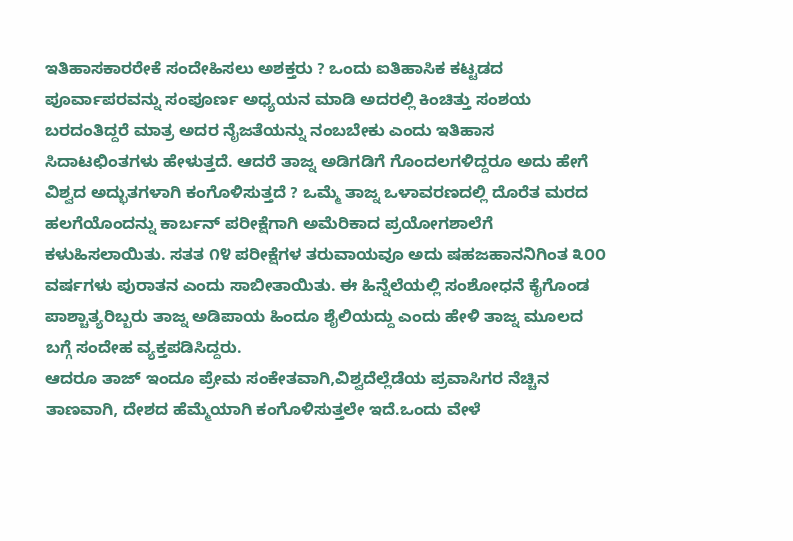ಇತಿಹಾಸಕಾರರೇಕೆ ಸಂದೇಹಿಸಲು ಅಶಕ್ತರು ? ಒಂದು ಐತಿಹಾಸಿಕ ಕಟ್ಟಡದ ಪೂರ್ವಾಪರವನ್ನು ಸಂಪೂರ್ಣ ಅಧ್ಯಯನ ಮಾಡಿ ಅದರಲ್ಲಿ ಕಿಂಚಿತ್ತು ಸಂಶಯ ಬರದಂತಿದ್ದರೆ ಮಾತ್ರ ಅದರ ನೈಜತೆಯನ್ನು ನಂಬಬೇಕು ಎಂದು ಇತಿಹಾಸ ಸಿದಾಟಛಿಂತಗಳು ಹೇಳುತ್ತದೆ. ಆದರೆ ತಾಜ್ನ ಅಡಿಗಡಿಗೆ ಗೊಂದಲಗಳಿದ್ದರೂ ಅದು ಹೇಗೆ ವಿಶ್ವದ ಅದ್ಭುತಗಳಾಗಿ ಕಂಗೊಳಿಸುತ್ತದೆ ? ಒಮ್ಮೆ ತಾಜ್ನ ಒಳಾವರಣದಲ್ಲಿ ದೊರೆತ ಮರದ ಹಲಗೆಯೊಂದನ್ನು ಕಾರ್ಬನ್ ಪರೀಕ್ಷೆಗಾಗಿ ಅಮೆರಿಕಾದ ಪ್ರಯೋಗಶಾಲೆಗೆ ಕಳುಹಿಸಲಾಯಿತು. ಸತತ ೧೪ ಪರೀಕ್ಷೆಗಳ ತರುವಾಯವೂ ಅದು ಷಹಜಹಾನನಿಗಿಂತ ೩೦೦ ವರ್ಷಗಳು ಪುರಾತನ ಎಂದು ಸಾಬೀತಾಯಿತು. ಈ ಹಿನ್ನೆಲೆಯಲ್ಲಿ ಸಂಶೋಧನೆ ಕೈಗೊಂಡ ಪಾಶ್ಚಾತ್ಯರಿಬ್ಬರು ತಾಜ್ನ ಅಡಿಪಾಯ ಹಿಂದೂ ಶೈಲಿಯದ್ದು ಎಂದು ಹೇಳಿ ತಾಜ್ನ ಮೂಲದ ಬಗ್ಗೆ ಸಂದೇಹ ವ್ಯಕ್ತಪಡಿಸಿದ್ದರು.
ಆದರೂ ತಾಜ್ ಇಂದೂ ಪ್ರೇಮ ಸಂಕೇತವಾಗಿ,ವಿಶ್ವದೆಲ್ಲೆಡೆಯ ಪ್ರವಾಸಿಗರ ನೆಚ್ಚಿನ ತಾಣವಾಗಿ, ದೇಶದ ಹೆಮ್ಮೆಯಾಗಿ ಕಂಗೊಳಿಸುತ್ತಲೇ ಇದೆ.ಒಂದು ವೇಳೆ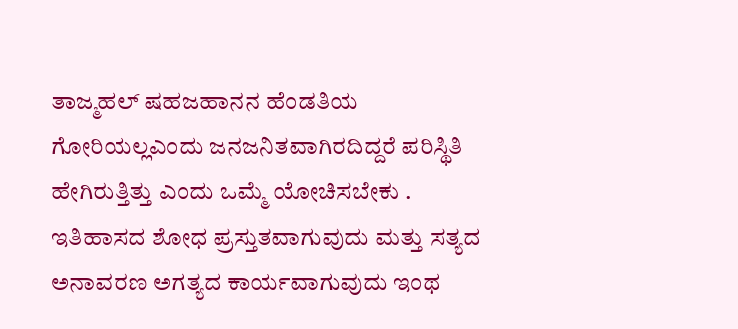ತಾಜ್ಮಹಲ್ ಷಹಜಹಾನನ ಹೆಂಡತಿಯ ಗೋರಿಯಲ್ಲಎಂದು ಜನಜನಿತವಾಗಿರದಿದ್ದರೆ ಪರಿಸ್ಥಿತಿ ಹೇಗಿರುತ್ತಿತ್ತು ಎಂದು ಒಮ್ಮೆ ಯೋಚಿಸಬೇಕು . ಇತಿಹಾಸದ ಶೋಧ ಪ್ರಸ್ತುತವಾಗುವುದು ಮತ್ತು ಸತ್ಯದ ಅನಾವರಣ ಅಗತ್ಯದ ಕಾರ್ಯವಾಗುವುದು ಇಂಥ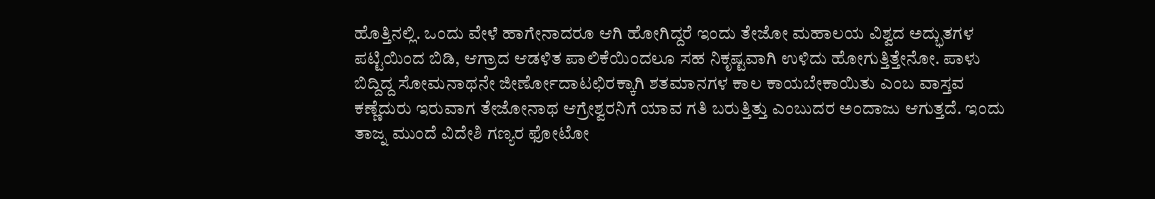ಹೊತ್ತಿನಲ್ಲಿ. ಒಂದು ವೇಳೆ ಹಾಗೇನಾದರೂ ಆಗಿ ಹೋಗಿದ್ದರೆ ಇಂದು ತೇಜೋ ಮಹಾಲಯ ವಿಶ್ವದ ಅದ್ಭುತಗಳ ಪಟ್ಟಿಯಿಂದ ಬಿಡಿ, ಆಗ್ರಾದ ಆಡಳಿತ ಪಾಲಿಕೆಯಿಂದಲೂ ಸಹ ನಿಕೃಷ್ಟವಾಗಿ ಉಳಿದು ಹೋಗುತ್ತಿತ್ತೇನೋ. ಪಾಳು ಬಿದ್ದಿದ್ದ ಸೋಮನಾಥನೇ ಜೀರ್ಣೋದಾಟಛಿರಕ್ಕಾಗಿ ಶತಮಾನಗಳ ಕಾಲ ಕಾಯಬೇಕಾಯಿತು ಎಂಬ ವಾಸ್ತವ ಕಣ್ಣೆದುರು ಇರುವಾಗ ತೇಜೋನಾಥ ಆಗ್ರೇಶ್ವರನಿಗೆ ಯಾವ ಗತಿ ಬರುತ್ತಿತ್ತು ಎಂಬುದರ ಅಂದಾಜು ಆಗುತ್ತದೆ. ಇಂದು ತಾಜ್ನ ಮುಂದೆ ವಿದೇಶಿ ಗಣ್ಯರ ಫೋಟೋ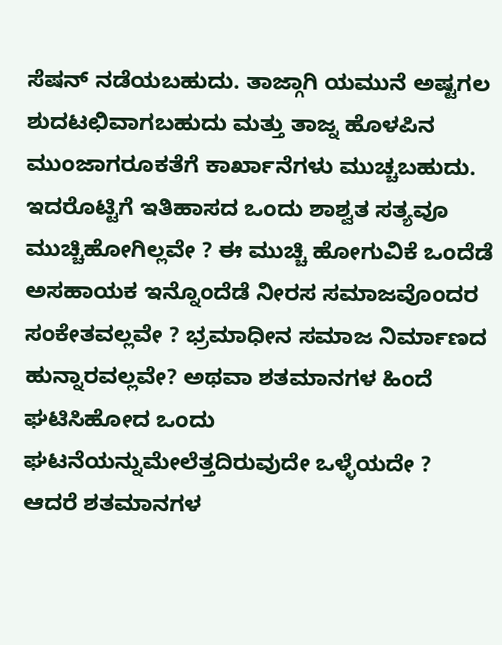ಸೆಷನ್ ನಡೆಯಬಹುದು. ತಾಜ್ಗಾಗಿ ಯಮುನೆ ಅಷ್ಟಗಲ ಶುದಟಛಿವಾಗಬಹುದು ಮತ್ತು ತಾಜ್ನ ಹೊಳಪಿನ ಮುಂಜಾಗರೂಕತೆಗೆ ಕಾರ್ಖಾನೆಗಳು ಮುಚ್ಚಬಹುದು. ಇದರೊಟ್ಟಿಗೆ ಇತಿಹಾಸದ ಒಂದು ಶಾಶ್ವತ ಸತ್ಯವೂ ಮುಚ್ಚಿಹೋಗಿಲ್ಲವೇ ? ಈ ಮುಚ್ಚಿ ಹೋಗುವಿಕೆ ಒಂದೆಡೆ ಅಸಹಾಯಕ ಇನ್ನೊಂದೆಡೆ ನೀರಸ ಸಮಾಜವೊಂದರ ಸಂಕೇತವಲ್ಲವೇ ? ಭ್ರಮಾಧೀನ ಸಮಾಜ ನಿರ್ಮಾಣದ ಹುನ್ನಾರವಲ್ಲವೇ? ಅಥವಾ ಶತಮಾನಗಳ ಹಿಂದೆ ಘಟಿಸಿಹೋದ ಒಂದು ಘಟನೆಯನ್ನುಮೇಲೆತ್ತದಿರುವುದೇ ಒಳ್ಳೆಯದೇ ?
ಆದರೆ ಶತಮಾನಗಳ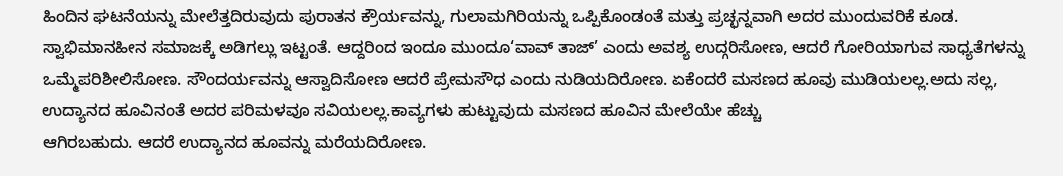ಹಿಂದಿನ ಘಟನೆಯನ್ನು ಮೇಲೆತ್ತದಿರುವುದು ಪುರಾತನ ಕ್ರೌರ್ಯವನ್ನು, ಗುಲಾಮಗಿರಿಯನ್ನು ಒಪ್ಪಿಕೊಂಡಂತೆ ಮತ್ತು ಪ್ರಚ್ಛನ್ನವಾಗಿ ಅದರ ಮುಂದುವರಿಕೆ ಕೂಡ. ಸ್ವಾಭಿಮಾನಹೀನ ಸಮಾಜಕ್ಕೆ ಅಡಿಗಲ್ಲು ಇಟ್ಟಂತೆ. ಆದ್ದರಿಂದ ಇಂದೂ ಮುಂದೂ‘ವಾವ್ ತಾಜ್’ ಎಂದು ಅವಶ್ಯ ಉದ್ಗರಿಸೋಣ, ಆದರೆ ಗೋರಿಯಾಗುವ ಸಾಧ್ಯತೆಗಳನ್ನು ಒಮ್ಮೆಪರಿಶೀಲಿಸೋಣ. ಸೌಂದರ್ಯವನ್ನು ಆಸ್ವಾದಿಸೋಣ ಆದರೆ ಪ್ರೇಮಸೌಧ ಎಂದು ನುಡಿಯದಿರೋಣ. ಏಕೆಂದರೆ ಮಸಣದ ಹೂವು ಮುಡಿಯಲಲ್ಲ.ಅದು ಸಲ್ಲ, ಉದ್ಯಾನದ ಹೂವಿನಂತೆ ಅದರ ಪರಿಮಳವೂ ಸವಿಯಲಲ್ಲ.ಕಾವ್ಯಗಳು ಹುಟ್ಟುವುದು ಮಸಣದ ಹೂವಿನ ಮೇಲೆಯೇ ಹೆಚ್ಚು
ಆಗಿರಬಹುದು. ಆದರೆ ಉದ್ಯಾನದ ಹೂವನ್ನು ಮರೆಯದಿರೋಣ.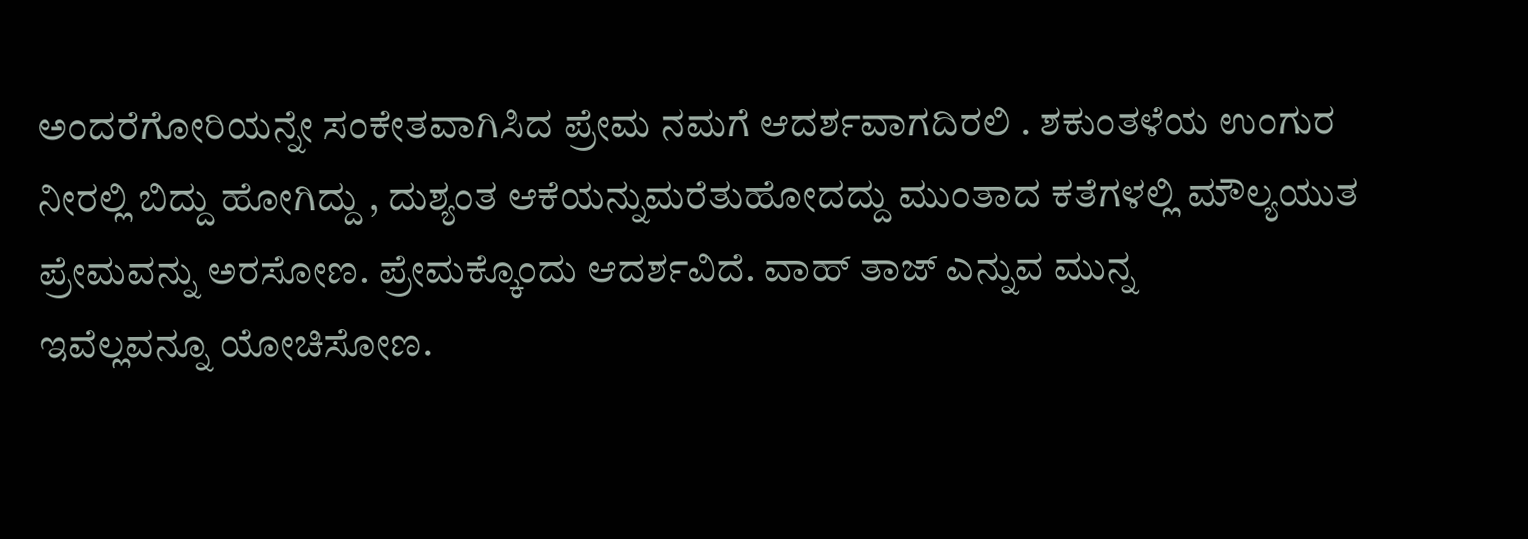ಅಂದರೆಗೋರಿಯನ್ನೇ ಸಂಕೇತವಾಗಿಸಿದ ಪ್ರೇಮ ನಮಗೆ ಆದರ್ಶವಾಗದಿರಲಿ . ಶಕುಂತಳೆಯ ಉಂಗುರ ನೀರಲ್ಲಿ ಬಿದ್ದು ಹೋಗಿದ್ದು , ದುಶ್ಯಂತ ಆಕೆಯನ್ನುಮರೆತುಹೋದದ್ದು ಮುಂತಾದ ಕತೆಗಳಲ್ಲಿ ಮೌಲ್ಯಯುತ ಪ್ರೇಮವನ್ನು ಅರಸೋಣ. ಪ್ರೇಮಕ್ಕೊಂದು ಆದರ್ಶವಿದೆ. ವಾಹ್ ತಾಜ್ ಎನ್ನುವ ಮುನ್ನ
ಇವೆಲ್ಲವನ್ನೂ ಯೋಚಿಸೋಣ.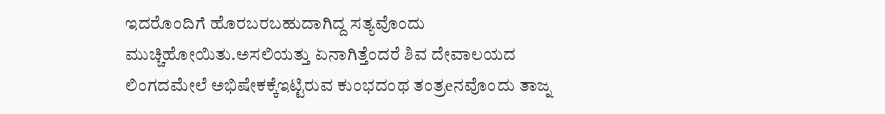ಇದರೊಂದಿಗೆ ಹೊರಬರಬಹುದಾಗಿದ್ದ ಸತ್ಯವೊಂದು ಮುಚ್ಚಿಹೋಯಿತು.ಅಸಲಿಯತ್ತು ಏನಾಗಿತ್ತೆಂದರೆ ಶಿವ ದೇವಾಲಯದ ಲಿಂಗದಮೇಲೆ ಅಭಿಷೇಕಕ್ಕೆಇಟ್ಟಿರುವ ಕುಂಭದಂಥ ತಂತ್ರeನವೊಂದು ತಾಜ್ನ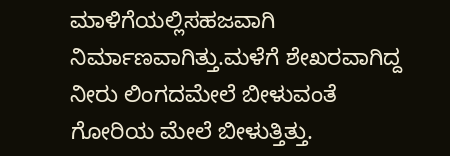ಮಾಳಿಗೆಯಲ್ಲಿಸಹಜವಾಗಿ ನಿರ್ಮಾಣವಾಗಿತ್ತು.ಮಳೆಗೆ ಶೇಖರವಾಗಿದ್ದ ನೀರು ಲಿಂಗದಮೇಲೆ ಬೀಳುವಂತೆ ಗೋರಿಯ ಮೇಲೆ ಬೀಳುತ್ತಿತ್ತು.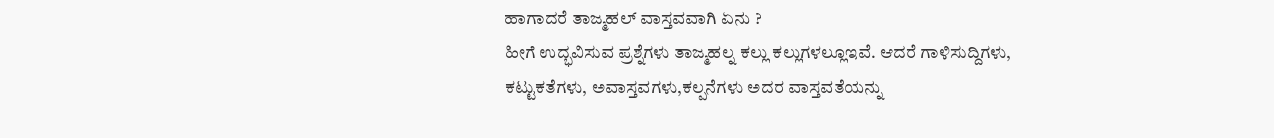ಹಾಗಾದರೆ ತಾಜ್ಮಹಲ್ ವಾಸ್ತವವಾಗಿ ಏನು ?
ಹೀಗೆ ಉದ್ಭವಿಸುವ ಪ್ರಶ್ನೆಗಳು ತಾಜ್ಮಹಲ್ನ ಕಲ್ಲು ಕಲ್ಲುಗಳಲ್ಲೂಇವೆ. ಆದರೆ ಗಾಳಿಸುದ್ದಿಗಳು, ಕಟ್ಟುಕತೆಗಳು, ಅವಾಸ್ತವಗಳು,ಕಲ್ಪನೆಗಳು ಅದರ ವಾಸ್ತವತೆಯನ್ನು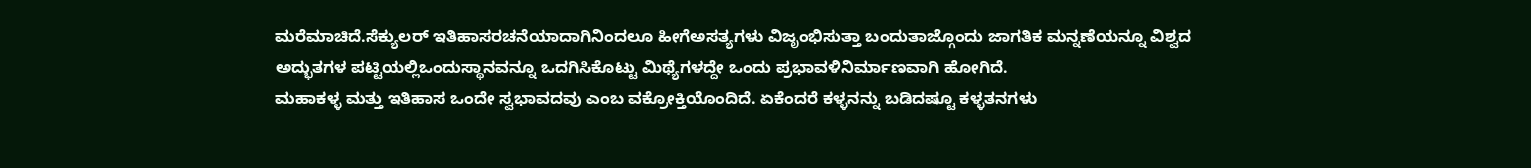ಮರೆಮಾಚಿದೆ.ಸೆಕ್ಯುಲರ್ ಇತಿಹಾಸರಚನೆಯಾದಾಗಿನಿಂದಲೂ ಹೀಗೆಅಸತ್ಯಗಳು ವಿಜೃಂಭಿಸುತ್ತಾ ಬಂದುತಾಜ್ಗೊಂದು ಜಾಗತಿಕ ಮನ್ನಣೆಯನ್ನೂ ವಿಶ್ವದ ಅದ್ಭುತಗಳ ಪಟ್ಟಿಯಲ್ಲಿಒಂದುಸ್ಥಾನವನ್ನೂ ಒದಗಿಸಿಕೊಟ್ಟು ಮಿಥ್ಯೆಗಳದ್ದೇ ಒಂದು ಪ್ರಭಾವಳಿನಿರ್ಮಾಣವಾಗಿ ಹೋಗಿದೆ.
ಮಹಾಕಳ್ಳ ಮತ್ತು ಇತಿಹಾಸ ಒಂದೇ ಸ್ವಭಾವದವು ಎಂಬ ವಕ್ರೋಕ್ತಿಯೊಂದಿದೆ. ಏಕೆಂದರೆ ಕಳ್ಳನನ್ನು ಬಡಿದಷ್ಟೂ ಕಳ್ಳತನಗಳು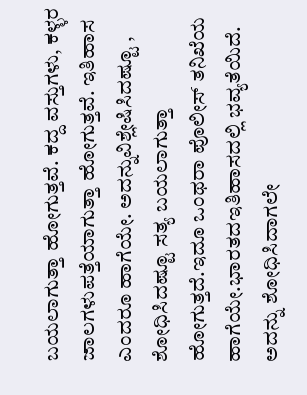ಬಯಲಾಗುತ್ತಾ ಹೋಗುತ್ತವೆ. ಕದ್ದ ವಸ್ತುಗಳು, ಕಳ್ಳರ ಜಾಲಗಳುಪತ್ತೆಯಾಗುತ್ತಾ ಹೋಗುತ್ತವೆ. ಇತಿಹಾಸ ಎಂದರೂ ಹಾಗೆಯೇ. ಅದನ್ನುವಿಶ್ಲೇಷಿಸಿದಷ್ಟೂ , ಶೋಧಿಸಿದಷ್ಟೂ ಸತ್ಯ ಬಯಲಾಗುತ್ತಾ ಹೋಗುತ್ತದೆ.ಇದೂ ಒಂಥರಾ ಪೊಲೀಸ್ ತನಿಖೆಯ ಹಾಗೆಯೇ.ಭಾರತದಇತಿಹಾಸದಲ್ಲಿ ಭವ್ಯತೆಯಿದೆ. ಅದನ್ನು ಶೋಧಿಸಿದಾಗಲೇ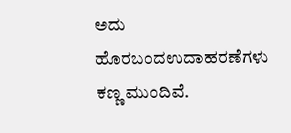ಅದು ಹೊರಬಂದಉದಾಹರಣೆಗಳು ಕಣ್ಣ ಮುಂದಿವೆ.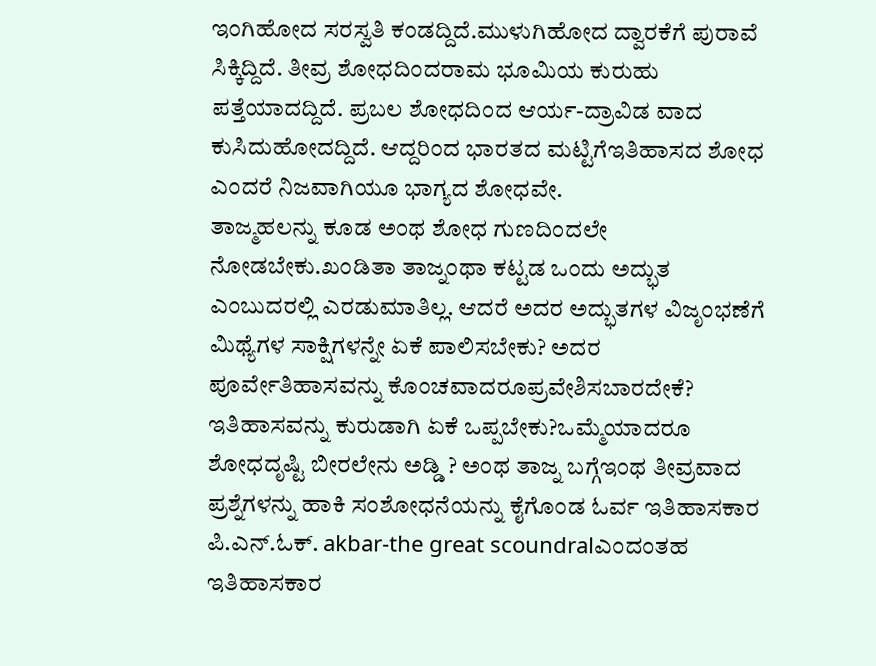ಇಂಗಿಹೋದ ಸರಸ್ವತಿ ಕಂಡದ್ದಿದೆ.ಮುಳುಗಿಹೋದ ದ್ವಾರಕೆಗೆ ಪುರಾವೆ ಸಿಕ್ಕಿದ್ದಿದೆ. ತೀವ್ರ ಶೋಧದಿಂದರಾಮ ಭೂಮಿಯ ಕುರುಹು ಪತ್ತೆಯಾದದ್ದಿದೆ. ಪ್ರಬಲ ಶೋಧದಿಂದ ಆರ್ಯ-ದ್ರಾವಿಡ ವಾದ ಕುಸಿದುಹೋದದ್ದಿದೆ. ಆದ್ದರಿಂದ ಭಾರತದ ಮಟ್ಟಿಗೆಇತಿಹಾಸದ ಶೋಧ ಎಂದರೆ ನಿಜವಾಗಿಯೂ ಭಾಗ್ಯದ ಶೋಧವೇ.
ತಾಜ್ಮಹಲನ್ನು ಕೂಡ ಅಂಥ ಶೋಧ ಗುಣದಿಂದಲೇ ನೋಡಬೇಕು.ಖಂಡಿತಾ ತಾಜ್ನಂಥಾ ಕಟ್ಟಡ ಒಂದು ಅದ್ಭುತ ಎಂಬುದರಲ್ಲಿ ಎರಡುಮಾತಿಲ್ಲ. ಆದರೆ ಅದರ ಅದ್ಭುತಗಳ ವಿಜೃಂಭಣೆಗೆ ಮಿಥ್ಯೆಗಳ ಸಾಕ್ಷಿಗಳನ್ನೇ ಏಕೆ ಪಾಲಿಸಬೇಕು? ಅದರ ಪೂರ್ವೇತಿಹಾಸವನ್ನು ಕೊಂಚವಾದರೂಪ್ರವೇಶಿಸಬಾರದೇಕೆ? ಇತಿಹಾಸವನ್ನು ಕುರುಡಾಗಿ ಏಕೆ ಒಪ್ಪಬೇಕು?ಒಮ್ಮೆಯಾದರೂ ಶೋಧದೃಷ್ಟಿ ಬೀರಲೇನು ಅಡ್ಡಿ ? ಅಂಥ ತಾಜ್ನ ಬಗ್ಗೆಇಂಥ ತೀವ್ರವಾದ ಪ್ರಶ್ನೆಗಳನ್ನು ಹಾಕಿ ಸಂಶೋಧನೆಯನ್ನು ಕೈಗೊಂಡ ಓರ್ವ ಇತಿಹಾಸಕಾರ ಪಿ.ಎನ್.ಓಕ್. akbar-the great scoundralಎಂದಂತಹ ಇತಿಹಾಸಕಾರ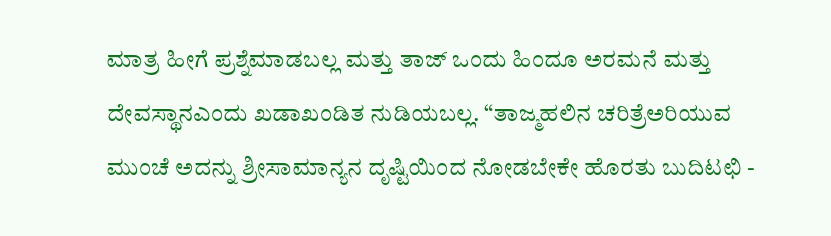ಮಾತ್ರ ಹೀಗೆ ಪ್ರಶ್ನೆಮಾಡಬಲ್ಲ ಮತ್ತು ತಾಜ್ ಒಂದು ಹಿಂದೂ ಅರಮನೆ ಮತ್ತು ದೇವಸ್ಥಾನಎಂದು ಖಡಾಖಂಡಿತ ನುಡಿಯಬಲ್ಲ. “ತಾಜ್ಮಹಲಿನ ಚರಿತ್ರೆಅರಿಯುವ ಮುಂಚೆ ಅದನ್ನು ಶ್ರೀಸಾಮಾನ್ಯನ ದೃಷ್ಟಿಯಿಂದ ನೋಡಬೇಕೇ ಹೊರತು ಬುದಿಟಛಿ -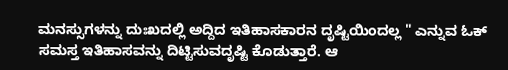ಮನಸ್ಸುಗಳನ್ನು ದುಃಖದಲ್ಲಿ ಅದ್ದಿದ ಇತಿಹಾಸಕಾರನ ದೃಷ್ಟಿಯಿಂದಲ್ಲ " ಎನ್ನುವ ಓಕ್ ಸಮಸ್ತ ಇತಿಹಾಸವನ್ನು ದಿಟ್ಟಿಸುವದೃಷ್ಟಿ ಕೊಡುತ್ತಾರೆ. ಆ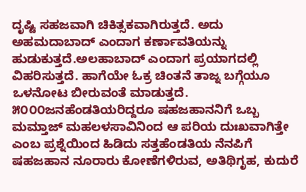ದೃಷ್ಟಿ ಸಹಜವಾಗಿ ಚಿಕಿತ್ಸಕವಾಗಿರುತ್ತದೆ. ಅದು ಅಹಮದಾಬಾದ್ ಎಂದಾಗ ಕರ್ಣಾವತಿಯನ್ನು ಹುಡುಕುತ್ತದೆ.ಅಲಹಾಬಾದ್ ಎಂದಾಗ ಪ್ರಯಾಗದಲ್ಲಿ ವಿಹರಿಸುತ್ತದೆ. ಹಾಗೆಯೇ ಓಕ್ರ ಚಿಂತನೆ ತಾಜ್ನ ಬಗ್ಗೆಯೂ ಒಳನೋಟ ಬೀರುವಂತೆ ಮಾಡುತ್ತದೆ. ೫೦೦೦ಜನಹೆಂಡತಿಯರಿದ್ದರೂ ಷಹಜಹಾನನಿಗೆ ಒಬ್ಬ ಮಮ್ತಾಜ್ ಮಹಲಳಸಾವಿನಿಂದ ಆ ಪರಿಯ ದುಃಖವಾಗಿತ್ತೇ ಎಂಬ ಪ್ರಶ್ನೆಯಿಂದ ಹಿಡಿದು ಸತ್ತಹೆಂಡತಿಯ ನೆನಪಿಗೆ ಷಹಜಹಾನ ನೂರಾರು ಕೋಣೆಗಳಿರುವ, ಅತಿಥಿಗೃಹ, ಕುದುರೆ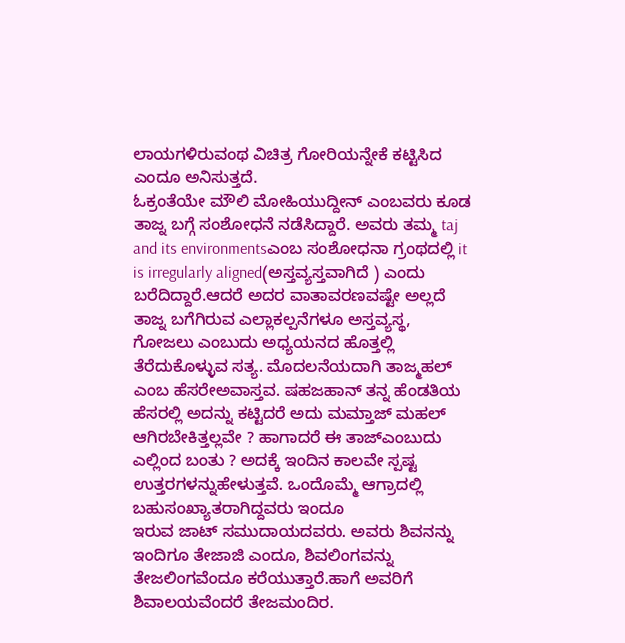ಲಾಯಗಳಿರುವಂಥ ವಿಚಿತ್ರ ಗೋರಿಯನ್ನೇಕೆ ಕಟ್ಟಿಸಿದ ಎಂದೂ ಅನಿಸುತ್ತದೆ.
ಓಕ್ರಂತೆಯೇ ಮೌಲಿ ಮೋಹಿಯುದ್ದೀನ್ ಎಂಬವರು ಕೂಡ ತಾಜ್ನ ಬಗ್ಗೆ ಸಂಶೋಧನೆ ನಡೆಸಿದ್ದಾರೆ. ಅವರು ತಮ್ಮ taj and its environmentsಎಂಬ ಸಂಶೋಧನಾ ಗ್ರಂಥದಲ್ಲಿ it is irregularly aligned(ಅಸ್ತವ್ಯಸ್ತವಾಗಿದೆ ) ಎಂದು ಬರೆದಿದ್ದಾರೆ.ಆದರೆ ಅದರ ವಾತಾವರಣವಷ್ಟೇ ಅಲ್ಲದೆ ತಾಜ್ನ ಬಗೆಗಿರುವ ಎಲ್ಲಾಕಲ್ಪನೆಗಳೂ ಅಸ್ತವ್ಯಸ್ಥ, ಗೋಜಲು ಎಂಬುದು ಅಧ್ಯಯನದ ಹೊತ್ತಲ್ಲಿ ತೆರೆದುಕೊಳ್ಳುವ ಸತ್ಯ. ಮೊದಲನೆಯದಾಗಿ ತಾಜ್ಮಹಲ್ ಎಂಬ ಹೆಸರೇಅವಾಸ್ತವ. ಷಹಜಹಾನ್ ತನ್ನ ಹೆಂಡತಿಯ ಹೆಸರಲ್ಲಿ ಅದನ್ನು ಕಟ್ಟಿದರೆ ಅದು ಮಮ್ತಾಜ್ ಮಹಲ್ ಆಗಿರಬೇಕಿತ್ತಲ್ಲವೇ ? ಹಾಗಾದರೆ ಈ ತಾಜ್ಎಂಬುದು ಎಲ್ಲಿಂದ ಬಂತು ? ಅದಕ್ಕೆ ಇಂದಿನ ಕಾಲವೇ ಸ್ಪಷ್ಟ ಉತ್ತರಗಳನ್ನುಹೇಳುತ್ತವೆ. ಒಂದೊಮ್ಮೆ ಆಗ್ರಾದಲ್ಲಿ ಬಹುಸಂಖ್ಯಾತರಾಗಿದ್ದವರು ಇಂದೂ
ಇರುವ ಜಾಟ್ ಸಮುದಾಯದವರು. ಅವರು ಶಿವನನ್ನು ಇಂದಿಗೂ ತೇಜಾಜಿ ಎಂದೂ, ಶಿವಲಿಂಗವನ್ನು ತೇಜಲಿಂಗವೆಂದೂ ಕರೆಯುತ್ತಾರೆ.ಹಾಗೆ ಅವರಿಗೆ ಶಿವಾಲಯವೆಂದರೆ ತೇಜಮಂದಿರ.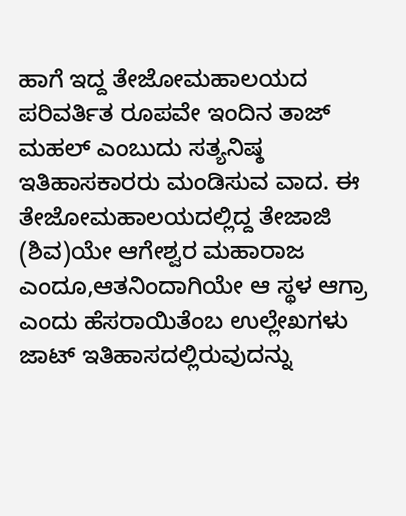ಹಾಗೆ ಇದ್ದ ತೇಜೋಮಹಾಲಯದ ಪರಿವರ್ತಿತ ರೂಪವೇ ಇಂದಿನ ತಾಜ್ ಮಹಲ್ ಎಂಬುದು ಸತ್ಯನಿಷ್ಠ ಇತಿಹಾಸಕಾರರು ಮಂಡಿಸುವ ವಾದ. ಈ ತೇಜೋಮಹಾಲಯದಲ್ಲಿದ್ದ ತೇಜಾಜಿ (ಶಿವ)ಯೇ ಆಗೇಶ್ವರ ಮಹಾರಾಜ ಎಂದೂ,ಆತನಿಂದಾಗಿಯೇ ಆ ಸ್ಥಳ ಆಗ್ರಾ ಎಂದು ಹೆಸರಾಯಿತೆಂಬ ಉಲ್ಲೇಖಗಳು ಜಾಟ್ ಇತಿಹಾಸದಲ್ಲಿರುವುದನ್ನು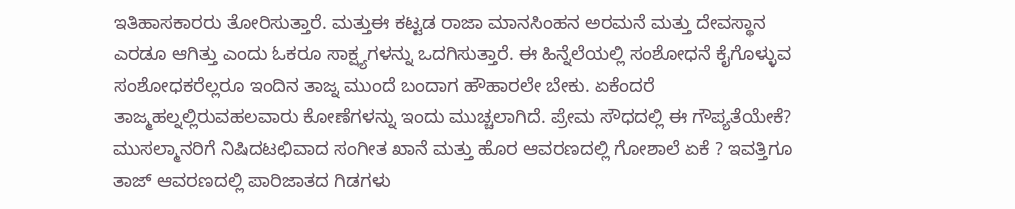ಇತಿಹಾಸಕಾರರು ತೋರಿಸುತ್ತಾರೆ. ಮತ್ತುಈ ಕಟ್ಟಡ ರಾಜಾ ಮಾನಸಿಂಹನ ಅರಮನೆ ಮತ್ತು ದೇವಸ್ಥಾನ ಎರಡೂ ಆಗಿತ್ತು ಎಂದು ಓಕರೂ ಸಾಕ್ಷ್ಯಗಳನ್ನು ಒದಗಿಸುತ್ತಾರೆ. ಈ ಹಿನ್ನೆಲೆಯಲ್ಲಿ ಸಂಶೋಧನೆ ಕೈಗೊಳ್ಳುವ ಸಂಶೋಧಕರೆಲ್ಲರೂ ಇಂದಿನ ತಾಜ್ನ ಮುಂದೆ ಬಂದಾಗ ಹೌಹಾರಲೇ ಬೇಕು. ಏಕೆಂದರೆ ತಾಜ್ಮಹಲ್ನಲ್ಲಿರುವಹಲವಾರು ಕೋಣೆಗಳನ್ನು ಇಂದು ಮುಚ್ಚಲಾಗಿದೆ. ಪ್ರೇಮ ಸೌಧದಲ್ಲಿ ಈ ಗೌಪ್ಯತೆಯೇಕೆ? ಮುಸಲ್ಮಾನರಿಗೆ ನಿಷಿದಟಛಿವಾದ ಸಂಗೀತ ಖಾನೆ ಮತ್ತು ಹೊರ ಆವರಣದಲ್ಲಿ ಗೋಶಾಲೆ ಏಕೆ ? ಇವತ್ತಿಗೂ ತಾಜ್ ಆವರಣದಲ್ಲಿ ಪಾರಿಜಾತದ ಗಿಡಗಳು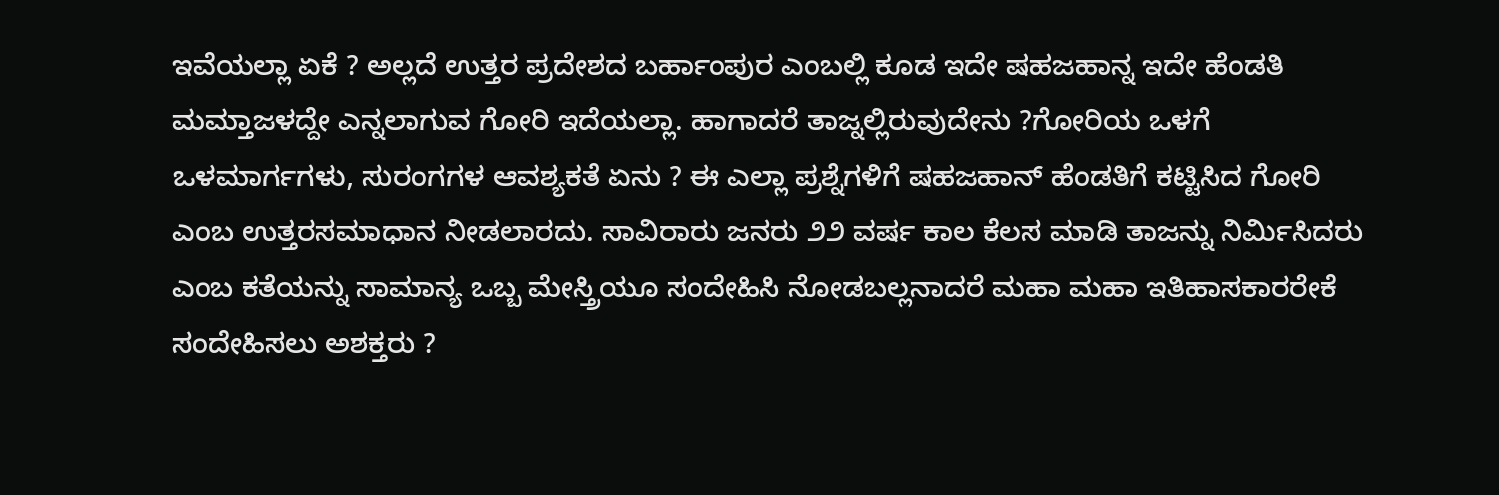ಇವೆಯಲ್ಲಾ ಏಕೆ ? ಅಲ್ಲದೆ ಉತ್ತರ ಪ್ರದೇಶದ ಬರ್ಹಾಂಪುರ ಎಂಬಲ್ಲಿ ಕೂಡ ಇದೇ ಷಹಜಹಾನ್ನ ಇದೇ ಹೆಂಡತಿ ಮಮ್ತಾಜಳದ್ದೇ ಎನ್ನಲಾಗುವ ಗೋರಿ ಇದೆಯಲ್ಲಾ. ಹಾಗಾದರೆ ತಾಜ್ನಲ್ಲಿರುವುದೇನು ?ಗೋರಿಯ ಒಳಗೆ ಒಳಮಾರ್ಗಗಳು, ಸುರಂಗಗಳ ಆವಶ್ಯಕತೆ ಏನು ? ಈ ಎಲ್ಲಾ ಪ್ರಶ್ನೆಗಳಿಗೆ ಷಹಜಹಾನ್ ಹೆಂಡತಿಗೆ ಕಟ್ಟಿಸಿದ ಗೋರಿ ಎಂಬ ಉತ್ತರಸಮಾಧಾನ ನೀಡಲಾರದು. ಸಾವಿರಾರು ಜನರು ೨೨ ವರ್ಷ ಕಾಲ ಕೆಲಸ ಮಾಡಿ ತಾಜನ್ನು ನಿರ್ಮಿಸಿದರು ಎಂಬ ಕತೆಯನ್ನು ಸಾಮಾನ್ಯ ಒಬ್ಬ ಮೇಸ್ತ್ರಿಯೂ ಸಂದೇಹಿಸಿ ನೋಡಬಲ್ಲನಾದರೆ ಮಹಾ ಮಹಾ ಇತಿಹಾಸಕಾರರೇಕೆ ಸಂದೇಹಿಸಲು ಅಶಕ್ತರು ?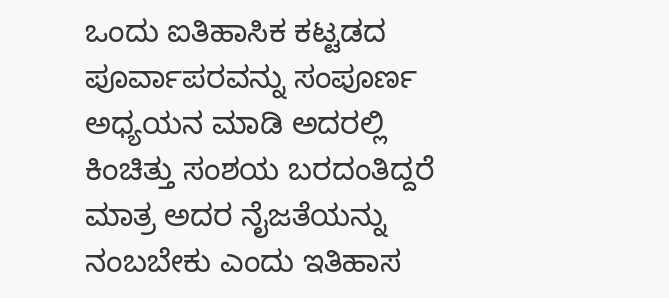ಒಂದು ಐತಿಹಾಸಿಕ ಕಟ್ಟಡದ ಪೂರ್ವಾಪರವನ್ನು ಸಂಪೂರ್ಣ ಅಧ್ಯಯನ ಮಾಡಿ ಅದರಲ್ಲಿ ಕಿಂಚಿತ್ತು ಸಂಶಯ ಬರದಂತಿದ್ದರೆ ಮಾತ್ರ ಅದರ ನೈಜತೆಯನ್ನು ನಂಬಬೇಕು ಎಂದು ಇತಿಹಾಸ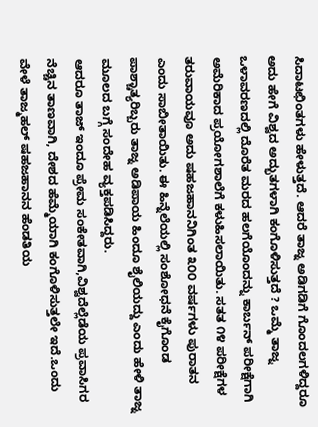ಸಿದಾಟಛಿಂತಗಳು ಹೇಳುತ್ತದೆ. ಆದರೆ ತಾಜ್ನ ಅಡಿಗಡಿಗೆ ಗೊಂದಲಗಳಿದ್ದರೂ ಅದು ಹೇಗೆ ವಿಶ್ವದ ಅದ್ಭುತಗಳಾಗಿ ಕಂಗೊಳಿಸುತ್ತದೆ ? ಒಮ್ಮೆ ತಾಜ್ನ ಒಳಾವರಣದಲ್ಲಿ ದೊರೆತ ಮರದ ಹಲಗೆಯೊಂದನ್ನು ಕಾರ್ಬನ್ ಪರೀಕ್ಷೆಗಾಗಿ ಅಮೆರಿಕಾದ ಪ್ರಯೋಗಶಾಲೆಗೆ ಕಳುಹಿಸಲಾಯಿತು. ಸತತ ೧೪ ಪರೀಕ್ಷೆಗಳ ತರುವಾಯವೂ ಅದು ಷಹಜಹಾನನಿಗಿಂತ ೩೦೦ ವರ್ಷಗಳು ಪುರಾತನ ಎಂದು ಸಾಬೀತಾಯಿತು. ಈ ಹಿನ್ನೆಲೆಯಲ್ಲಿ ಸಂಶೋಧನೆ ಕೈಗೊಂಡ ಪಾಶ್ಚಾತ್ಯರಿಬ್ಬರು ತಾಜ್ನ ಅಡಿಪಾಯ ಹಿಂದೂ ಶೈಲಿಯದ್ದು ಎಂದು ಹೇಳಿ ತಾಜ್ನ ಮೂಲದ ಬಗ್ಗೆ ಸಂದೇಹ ವ್ಯಕ್ತಪಡಿಸಿದ್ದರು.
ಆದರೂ ತಾಜ್ ಇಂದೂ ಪ್ರೇಮ ಸಂಕೇತವಾಗಿ,ವಿಶ್ವದೆಲ್ಲೆಡೆಯ ಪ್ರವಾಸಿಗರ ನೆಚ್ಚಿನ ತಾಣವಾಗಿ, ದೇಶದ ಹೆಮ್ಮೆಯಾಗಿ ಕಂಗೊಳಿಸುತ್ತಲೇ ಇದೆ.ಒಂದು ವೇಳೆ ತಾಜ್ಮಹಲ್ ಷಹಜಹಾನನ ಹೆಂಡತಿಯ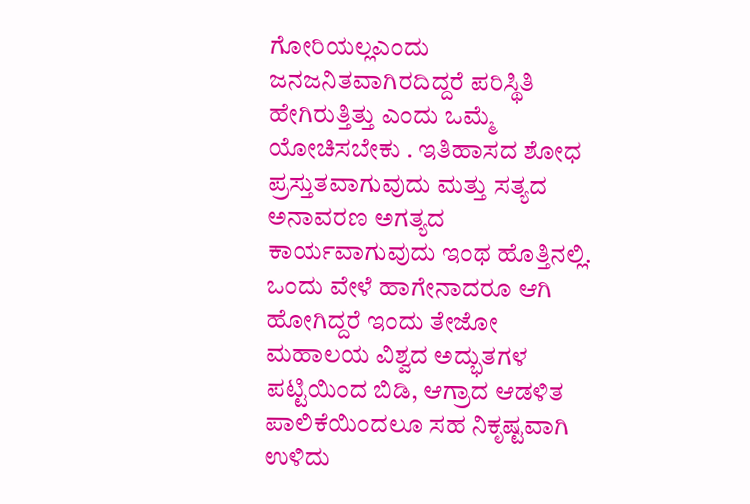ಗೋರಿಯಲ್ಲಎಂದು ಜನಜನಿತವಾಗಿರದಿದ್ದರೆ ಪರಿಸ್ಥಿತಿ ಹೇಗಿರುತ್ತಿತ್ತು ಎಂದು ಒಮ್ಮೆ ಯೋಚಿಸಬೇಕು . ಇತಿಹಾಸದ ಶೋಧ ಪ್ರಸ್ತುತವಾಗುವುದು ಮತ್ತು ಸತ್ಯದ ಅನಾವರಣ ಅಗತ್ಯದ ಕಾರ್ಯವಾಗುವುದು ಇಂಥ ಹೊತ್ತಿನಲ್ಲಿ. ಒಂದು ವೇಳೆ ಹಾಗೇನಾದರೂ ಆಗಿ ಹೋಗಿದ್ದರೆ ಇಂದು ತೇಜೋ ಮಹಾಲಯ ವಿಶ್ವದ ಅದ್ಭುತಗಳ ಪಟ್ಟಿಯಿಂದ ಬಿಡಿ, ಆಗ್ರಾದ ಆಡಳಿತ ಪಾಲಿಕೆಯಿಂದಲೂ ಸಹ ನಿಕೃಷ್ಟವಾಗಿ ಉಳಿದು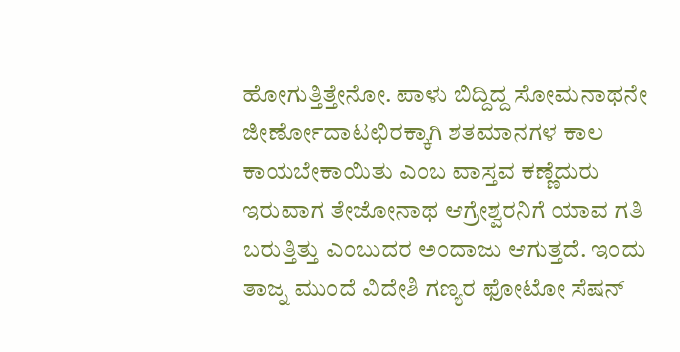ಹೋಗುತ್ತಿತ್ತೇನೋ. ಪಾಳು ಬಿದ್ದಿದ್ದ ಸೋಮನಾಥನೇ ಜೀರ್ಣೋದಾಟಛಿರಕ್ಕಾಗಿ ಶತಮಾನಗಳ ಕಾಲ ಕಾಯಬೇಕಾಯಿತು ಎಂಬ ವಾಸ್ತವ ಕಣ್ಣೆದುರು ಇರುವಾಗ ತೇಜೋನಾಥ ಆಗ್ರೇಶ್ವರನಿಗೆ ಯಾವ ಗತಿ ಬರುತ್ತಿತ್ತು ಎಂಬುದರ ಅಂದಾಜು ಆಗುತ್ತದೆ. ಇಂದು ತಾಜ್ನ ಮುಂದೆ ವಿದೇಶಿ ಗಣ್ಯರ ಫೋಟೋ ಸೆಷನ್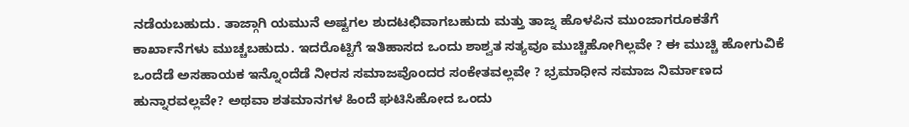ನಡೆಯಬಹುದು. ತಾಜ್ಗಾಗಿ ಯಮುನೆ ಅಷ್ಟಗಲ ಶುದಟಛಿವಾಗಬಹುದು ಮತ್ತು ತಾಜ್ನ ಹೊಳಪಿನ ಮುಂಜಾಗರೂಕತೆಗೆ ಕಾರ್ಖಾನೆಗಳು ಮುಚ್ಚಬಹುದು. ಇದರೊಟ್ಟಿಗೆ ಇತಿಹಾಸದ ಒಂದು ಶಾಶ್ವತ ಸತ್ಯವೂ ಮುಚ್ಚಿಹೋಗಿಲ್ಲವೇ ? ಈ ಮುಚ್ಚಿ ಹೋಗುವಿಕೆ ಒಂದೆಡೆ ಅಸಹಾಯಕ ಇನ್ನೊಂದೆಡೆ ನೀರಸ ಸಮಾಜವೊಂದರ ಸಂಕೇತವಲ್ಲವೇ ? ಭ್ರಮಾಧೀನ ಸಮಾಜ ನಿರ್ಮಾಣದ ಹುನ್ನಾರವಲ್ಲವೇ? ಅಥವಾ ಶತಮಾನಗಳ ಹಿಂದೆ ಘಟಿಸಿಹೋದ ಒಂದು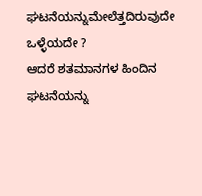ಘಟನೆಯನ್ನುಮೇಲೆತ್ತದಿರುವುದೇ ಒಳ್ಳೆಯದೇ ?
ಆದರೆ ಶತಮಾನಗಳ ಹಿಂದಿನ ಘಟನೆಯನ್ನು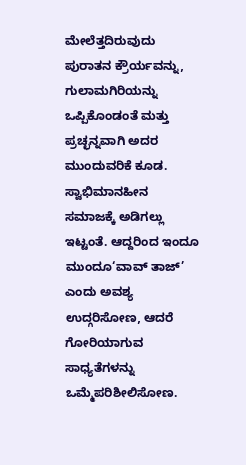ಮೇಲೆತ್ತದಿರುವುದು ಪುರಾತನ ಕ್ರೌರ್ಯವನ್ನು, ಗುಲಾಮಗಿರಿಯನ್ನು ಒಪ್ಪಿಕೊಂಡಂತೆ ಮತ್ತು ಪ್ರಚ್ಛನ್ನವಾಗಿ ಅದರ ಮುಂದುವರಿಕೆ ಕೂಡ. ಸ್ವಾಭಿಮಾನಹೀನ ಸಮಾಜಕ್ಕೆ ಅಡಿಗಲ್ಲು ಇಟ್ಟಂತೆ. ಆದ್ದರಿಂದ ಇಂದೂ ಮುಂದೂ‘ವಾವ್ ತಾಜ್’ ಎಂದು ಅವಶ್ಯ ಉದ್ಗರಿಸೋಣ, ಆದರೆ ಗೋರಿಯಾಗುವ ಸಾಧ್ಯತೆಗಳನ್ನು ಒಮ್ಮೆಪರಿಶೀಲಿಸೋಣ.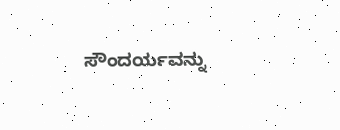ಸೌಂದರ್ಯವನ್ನು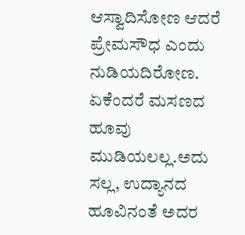ಆಸ್ವಾದಿಸೋಣ ಆದರೆ ಪ್ರೇಮಸೌಧ ಎಂದು ನುಡಿಯದಿರೋಣ. ಏಕೆಂದರೆ ಮಸಣದ ಹೂವು ಮುಡಿಯಲಲ್ಲ.ಅದು ಸಲ್ಲ, ಉದ್ಯಾನದ ಹೂವಿನಂತೆ ಅದರ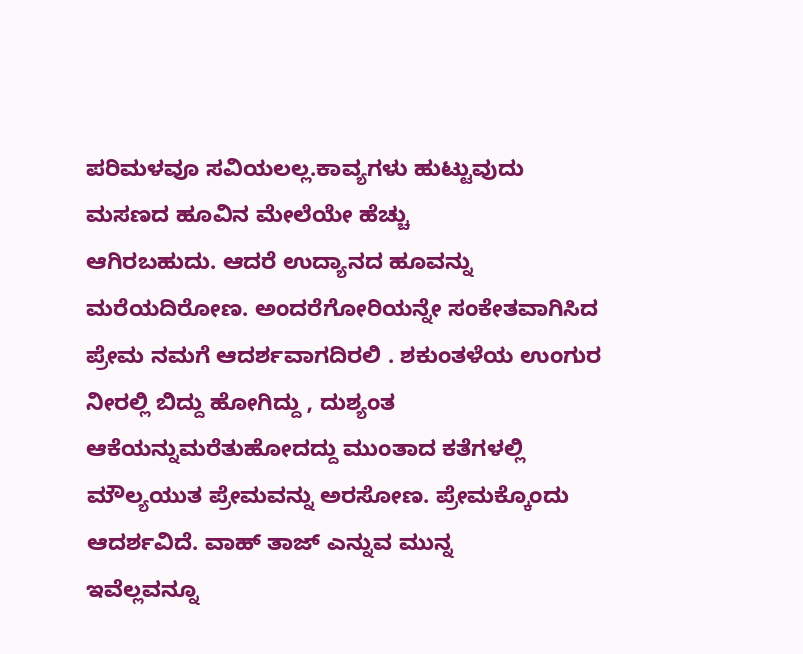ಪರಿಮಳವೂ ಸವಿಯಲಲ್ಲ.ಕಾವ್ಯಗಳು ಹುಟ್ಟುವುದು ಮಸಣದ ಹೂವಿನ ಮೇಲೆಯೇ ಹೆಚ್ಚು
ಆಗಿರಬಹುದು. ಆದರೆ ಉದ್ಯಾನದ ಹೂವನ್ನು ಮರೆಯದಿರೋಣ. ಅಂದರೆಗೋರಿಯನ್ನೇ ಸಂಕೇತವಾಗಿಸಿದ ಪ್ರೇಮ ನಮಗೆ ಆದರ್ಶವಾಗದಿರಲಿ . ಶಕುಂತಳೆಯ ಉಂಗುರ ನೀರಲ್ಲಿ ಬಿದ್ದು ಹೋಗಿದ್ದು , ದುಶ್ಯಂತ ಆಕೆಯನ್ನುಮರೆತುಹೋದದ್ದು ಮುಂತಾದ ಕತೆಗಳಲ್ಲಿ ಮೌಲ್ಯಯುತ ಪ್ರೇಮವನ್ನು ಅರಸೋಣ. ಪ್ರೇಮಕ್ಕೊಂದು ಆದರ್ಶವಿದೆ. ವಾಹ್ ತಾಜ್ ಎನ್ನುವ ಮುನ್ನ
ಇವೆಲ್ಲವನ್ನೂ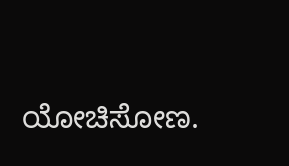ಯೋಚಿಸೋಣ.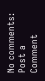No comments:
Post a Comment